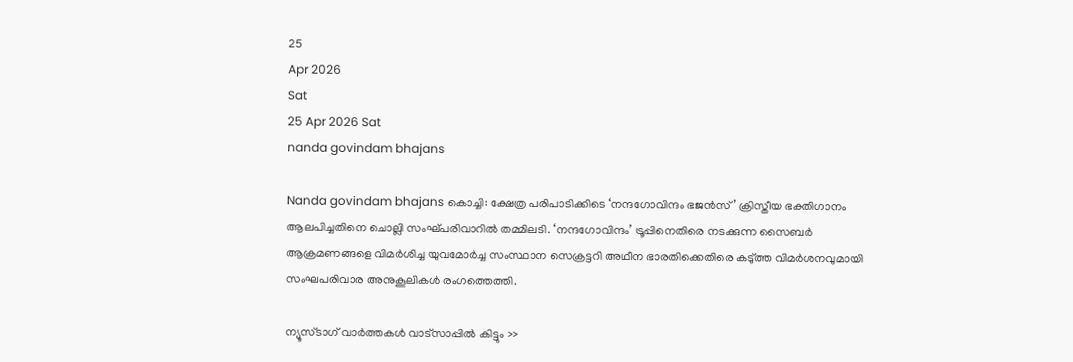25
Apr 2026
Sat
25 Apr 2026 Sat
nanda govindam bhajans

Nanda govindam bhajans കൊച്ചി: ക്ഷേത്ര പരിപാടിക്കിടെ ‘നന്ദഗോവിന്ദം ഭജന്‍സ്’ ക്രിസ്തീയ ഭക്തിഗാനം ആലപിച്ചതിനെ ചൊല്ലി സംഘ്പരിവാറില്‍ തമ്മിലടി. ‘നന്ദഗോവിന്ദം’ ട്രൂപ്പിനെതിരെ നടക്കുന്ന സൈബര്‍ ആക്രമണങ്ങളെ വിമര്‍ശിച്ച യുവമോര്‍ച്ച സംസ്ഥാന സെക്രട്ടറി അഥീന ഭാരതിക്കെതിരെ കടു്ത്ത വിമര്‍ശനവുമായി സംഘപരിവാര അനുകൂലികള്‍ രംഗത്തെത്തി.

ന്യൂസ്ടാഗ് വാര്‍ത്തകള്‍ വാട്‌സാപ്പില്‍ കിട്ടും >>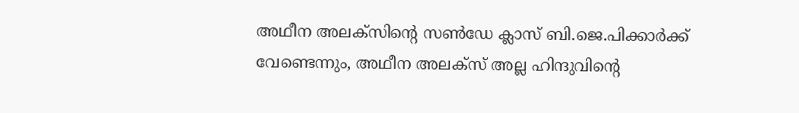അഥീന അലക്‌സിന്റെ സണ്‍ഡേ ക്ലാസ് ബി.ജെ.പിക്കാര്‍ക്ക് വേണ്ടെന്നും, അഥീന അലക്‌സ് അല്ല ഹിന്ദുവിന്റെ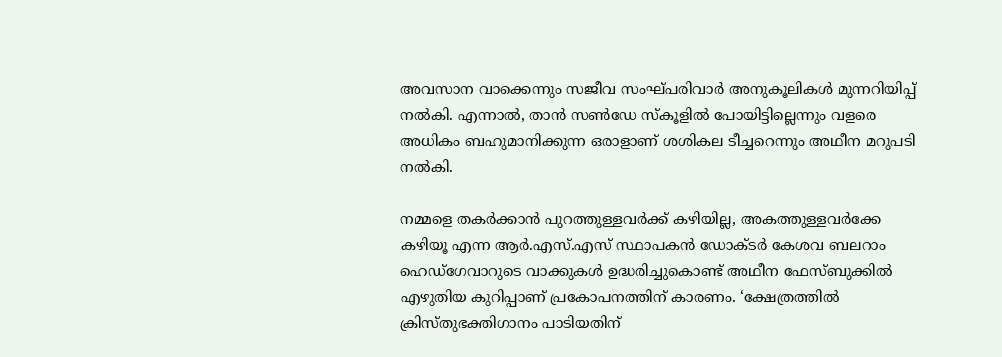അവസാന വാക്കെന്നും സജീവ സംഘ്പരിവാര്‍ അനുകൂലികള്‍ മുന്നറിയിപ്പ് നല്‍കി. എന്നാല്‍, താന്‍ സണ്‍ഡേ സ്‌കൂളില്‍ പോയിട്ടില്ലെന്നും വളരെ അധികം ബഹുമാനിക്കുന്ന ഒരാളാണ് ശശികല ടീച്ചറെന്നും അഥീന മറുപടി നല്‍കി.

നമ്മളെ തകര്‍ക്കാന്‍ പുറത്തുള്ളവര്‍ക്ക് കഴിയില്ല, അകത്തുള്ളവര്‍ക്കേ കഴിയൂ എന്ന ആര്‍.എസ്.എസ് സ്ഥാപകന്‍ ഡോക്ടര്‍ കേശവ ബലറാം ഹെഡ്‌ഗേവാറുടെ വാക്കുകള്‍ ഉദ്ധരിച്ചുകൊണ്ട് അഥീന ഫേസ്ബുക്കില്‍ എഴുതിയ കുറിപ്പാണ് പ്രകോപനത്തിന് കാരണം. ‘ക്ഷേത്രത്തില്‍ ക്രിസ്തുഭക്തിഗാനം പാടിയതിന്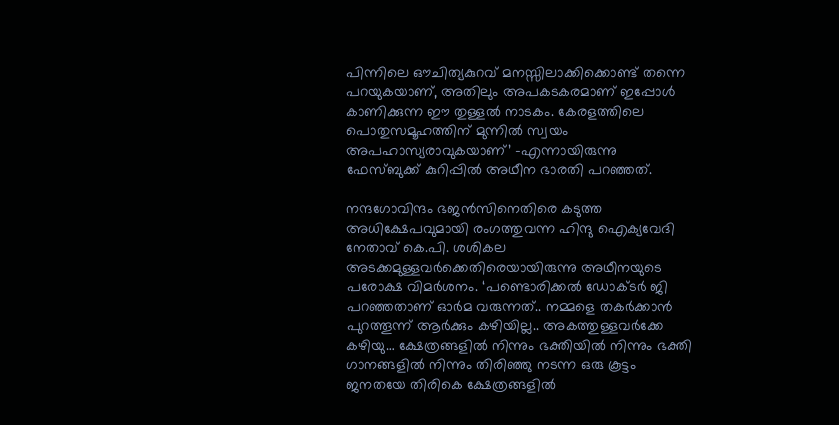പിന്നിലെ ഔചിത്യകുറവ് മനസ്സിലാക്കിക്കൊണ്ട് തന്നെ പറയുകയാണ്, അതിലും അപകടകരമാണ് ഇപ്പോള്‍ കാണിക്കുന്ന ഈ തുള്ളല്‍ നാടകം. കേരളത്തിലെ പൊതുസമൂഹത്തിന് മുന്നില്‍ സ്വയം അപഹാസ്യരാവുകയാണ്’ -എന്നായിരുന്നു ഫേസ്ബുക്ക് കുറിപ്പില്‍ അഥീന ഭാരതി പറഞ്ഞത്.

നന്ദഗോവിന്ദം ഭജന്‍സിനെതിരെ കടുത്ത അധിക്ഷേപവുമായി രംഗത്തുവന്ന ഹിന്ദു ഐക്യവേദി നേതാവ് കെ.പി. ശശികല അടക്കമുള്ളവര്‍ക്കെതിരെയായിരുന്നു അഥീനയുടെ പരോക്ഷ വിമര്‍ശനം. ‘പണ്ടൊരിക്കല്‍ ഡോക്ടര്‍ ജി പറഞ്ഞതാണ് ഓര്‍മ വരുന്നത്.. നമ്മളെ തകര്‍ക്കാന്‍ പുറത്തൂന്ന് ആര്‍ക്കും കഴിയില്ല.. അകത്തുള്ളവര്‍ക്കേ കഴിയു… ക്ഷേത്രങ്ങളില്‍ നിന്നും ഭക്തിയില്‍ നിന്നും ഭക്തി ഗാനങ്ങളില്‍ നിന്നും തിരിഞ്ഞു നടന്ന ഒരു കൂട്ടം ജനതയേ തിരികെ ക്ഷേത്രങ്ങളില്‍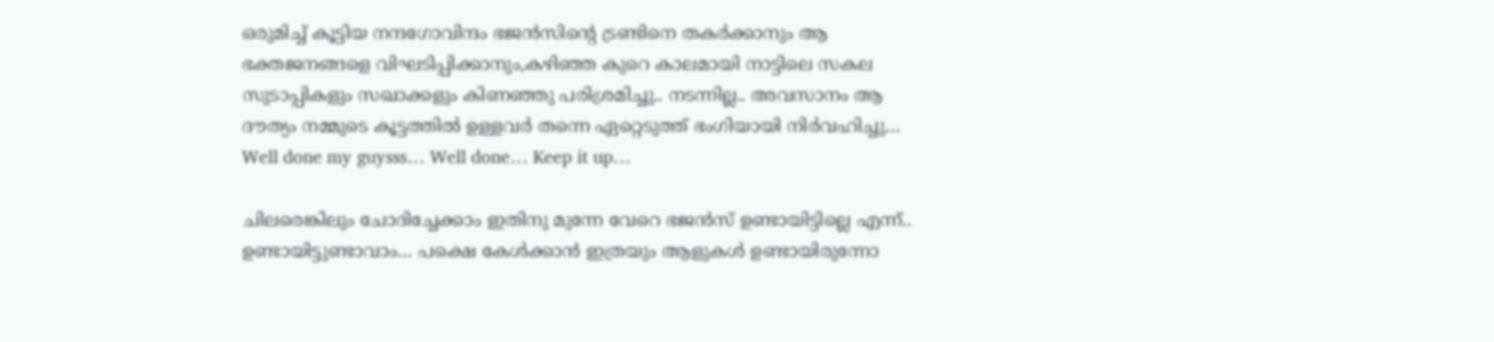ഒരുമിച്ച് കൂട്ടിയ നന്ദഗോവിന്ദം ഭജന്‍സിന്റെ ട്രണ്ടിനെ തകര്‍ക്കാനും ആ ഭക്തജനങ്ങളെ വിഘടിപ്പിക്കാനും,കഴിഞ്ഞ കുറെ കാലമായി നാട്ടിലെ സകല സുടാപ്പികളും സഖാക്കളും കിണഞ്ഞു പരിശ്രമിച്ചു.. നടന്നില്ല.. അവസാനം ആ ദൗത്യം നമ്മുടെ കൂട്ടത്തില്‍ ഉള്ളവര്‍ തന്നെ ഏറ്റെടുത്ത് ഭംഗിയായി നിര്‍വഹിച്ചു… Well done my guysss… Well done… Keep it up…

ചിലരെങ്കിലും ചോദിച്ചേക്കാം ഇതിനു മുന്നേ വേറെ ഭജന്‍സ് ഉണ്ടായിട്ടില്ലെ എന്ന്.. ഉണ്ടായിട്ടുണ്ടാവാം… പക്ഷെ കേള്‍ക്കാന്‍ ഇത്രയും ആളുകള്‍ ഉണ്ടായിരുന്നോ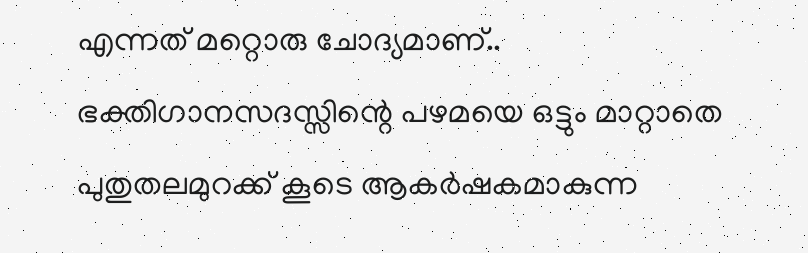എന്നത് മറ്റൊരു ചോദ്യമാണ്.. ഭക്തിഗാനസദസ്സിന്റെ പഴമയെ ഒട്ടും മാറ്റാതെ പുതുതലമുറക്ക് കൂടെ ആകര്‍ഷകമാകുന്ന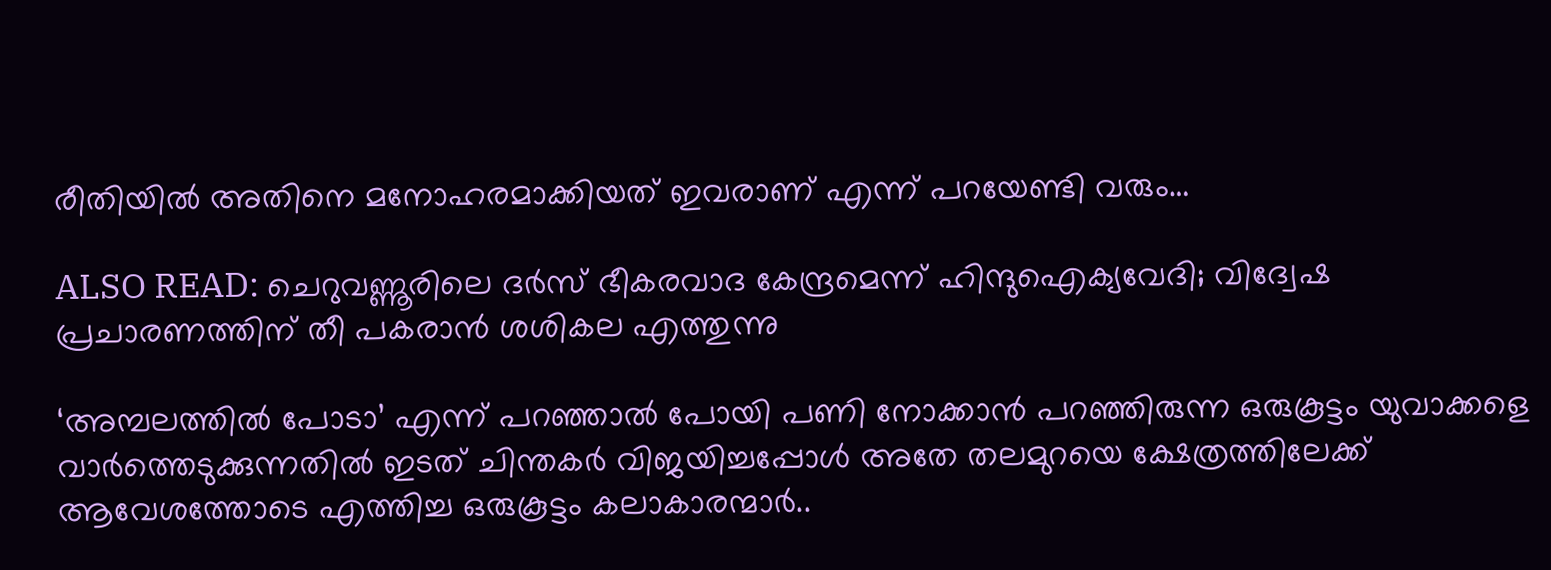രീതിയില്‍ അതിനെ മനോഹരമാക്കിയത് ഇവരാണ് എന്ന് പറയേണ്ടി വരും…

ALSO READ: ചെറുവണ്ണൂരിലെ ദര്‍സ് ഭീകരവാദ കേന്ദ്രമെന്ന് ഹിന്ദുഐക്യവേദി; വിദ്വേഷ പ്രചാരണത്തിന് തീ പകരാന്‍ ശശികല എത്തുന്നു

‘അമ്പലത്തില്‍ പോടാ’ എന്ന് പറഞ്ഞാല്‍ പോയി പണി നോക്കാന്‍ പറഞ്ഞിരുന്ന ഒരുകൂട്ടം യുവാക്കളെ വാര്‍ത്തെടുക്കുന്നതില്‍ ഇടത് ചിന്തകര്‍ വിജയിച്ചപ്പോള്‍ അതേ തലമുറയെ ക്ഷേത്രത്തിലേക്ക് ആവേശത്തോടെ എത്തിച്ച ഒരുകൂട്ടം കലാകാരന്മാര്‍..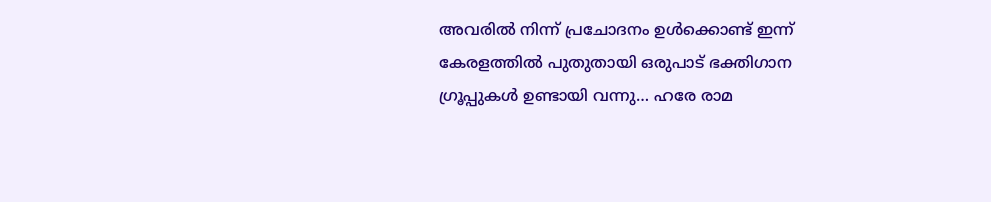അവരില്‍ നിന്ന് പ്രചോദനം ഉള്‍ക്കൊണ്ട് ഇന്ന് കേരളത്തില്‍ പുതുതായി ഒരുപാട് ഭക്തിഗാന ഗ്രൂപ്പുകള്‍ ഉണ്ടായി വന്നു… ഹരേ രാമ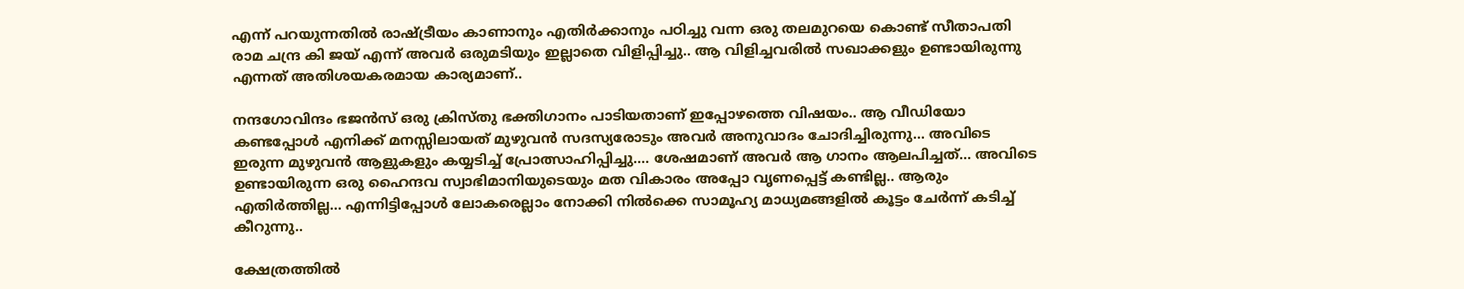എന്ന് പറയുന്നതില്‍ രാഷ്ട്രീയം കാണാനും എതിര്‍ക്കാനും പഠിച്ചു വന്ന ഒരു തലമുറയെ കൊണ്ട് സീതാപതി രാമ ചന്ദ്ര കി ജയ് എന്ന് അവര്‍ ഒരുമടിയും ഇല്ലാതെ വിളിപ്പിച്ചു.. ആ വിളിച്ചവരില്‍ സഖാക്കളും ഉണ്ടായിരുന്നു എന്നത് അതിശയകരമായ കാര്യമാണ്..

നന്ദഗോവിന്ദം ഭജന്‍സ് ഒരു ക്രിസ്തു ഭക്തിഗാനം പാടിയതാണ് ഇപ്പോഴത്തെ വിഷയം.. ആ വീഡിയോ കണ്ടപ്പോള്‍ എനിക്ക് മനസ്സിലായത് മുഴുവന്‍ സദസ്യരോടും അവര്‍ അനുവാദം ചോദിച്ചിരുന്നു… അവിടെ ഇരുന്ന മുഴുവന്‍ ആളുകളും കയ്യടിച്ച് പ്രോത്സാഹിപ്പിച്ചു…. ശേഷമാണ് അവര്‍ ആ ഗാനം ആലപിച്ചത്… അവിടെ ഉണ്ടായിരുന്ന ഒരു ഹൈന്ദവ സ്വാഭിമാനിയുടെയും മത വികാരം അപ്പോ വൃണപ്പെട്ട് കണ്ടില്ല.. ആരും എതിര്‍ത്തില്ല… എന്നിട്ടിപ്പോള്‍ ലോകരെല്ലാം നോക്കി നില്‍ക്കെ സാമൂഹ്യ മാധ്യമങ്ങളില്‍ കൂട്ടം ചേര്‍ന്ന് കടിച്ച് കീറുന്നു..

ക്ഷേത്രത്തില്‍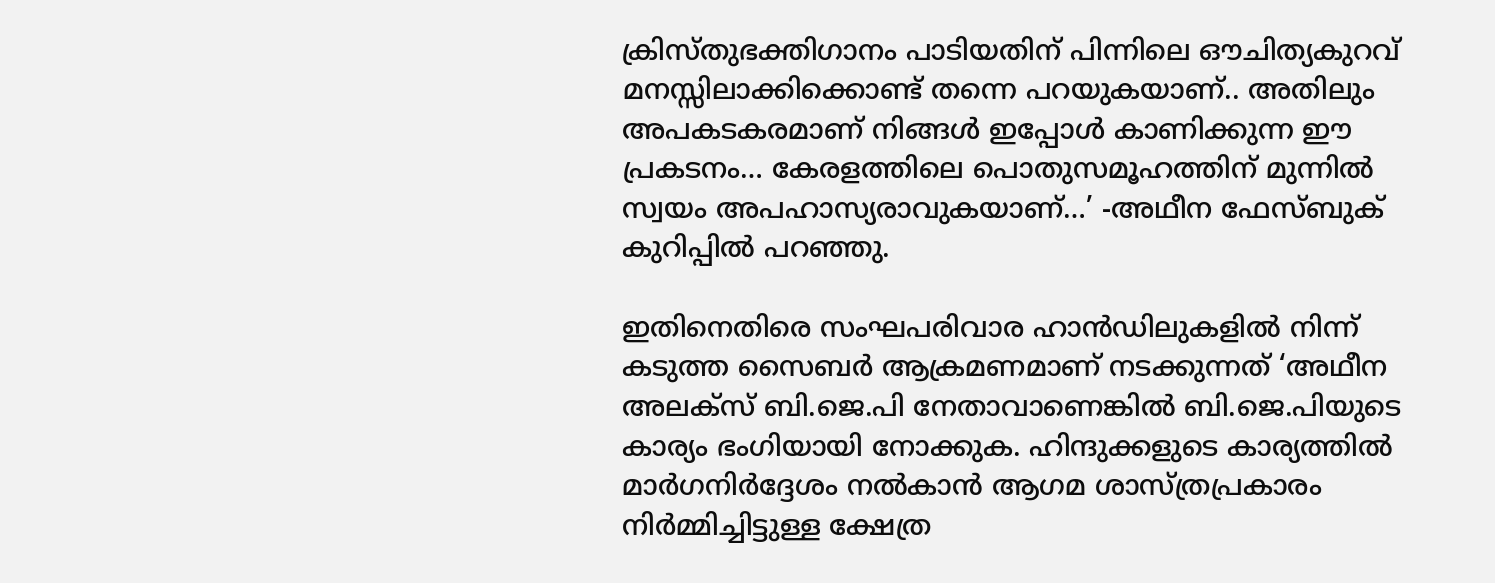ക്രിസ്തുഭക്തിഗാനം പാടിയതിന് പിന്നിലെ ഔചിത്യകുറവ് മനസ്സിലാക്കിക്കൊണ്ട് തന്നെ പറയുകയാണ്.. അതിലും അപകടകരമാണ് നിങ്ങള്‍ ഇപ്പോള്‍ കാണിക്കുന്ന ഈ പ്രകടനം… കേരളത്തിലെ പൊതുസമൂഹത്തിന് മുന്നില്‍ സ്വയം അപഹാസ്യരാവുകയാണ്…’ -അഥീന ഫേസ്ബുക് കുറിപ്പില്‍ പറഞ്ഞു.

ഇതിനെതിരെ സംഘപരിവാര ഹാന്‍ഡിലുകളില്‍ നിന്ന് കടുത്ത സൈബര്‍ ആക്രമണമാണ് നടക്കുന്നത് ‘അഥീന അലക്‌സ് ബി.ജെ.പി നേതാവാണെങ്കില്‍ ബി.ജെ.പിയുടെ കാര്യം ഭംഗിയായി നോക്കുക. ഹിന്ദുക്കളുടെ കാര്യത്തില്‍ മാര്‍ഗനിര്‍ദ്ദേശം നല്‍കാന്‍ ആഗമ ശാസ്ത്രപ്രകാരം നിര്‍മ്മിച്ചിട്ടുള്ള ക്ഷേത്ര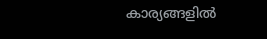കാര്യങ്ങളില്‍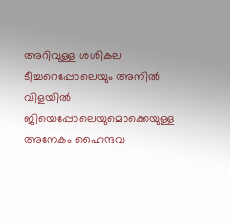അറിവുള്ള ശശികല ടീച്ചറെപ്പോലെയും അനില്‍ വിളയില്‍ ജിയെപ്പോലെയുമൊക്കെയുള്ള അനേകം ഹൈന്ദവ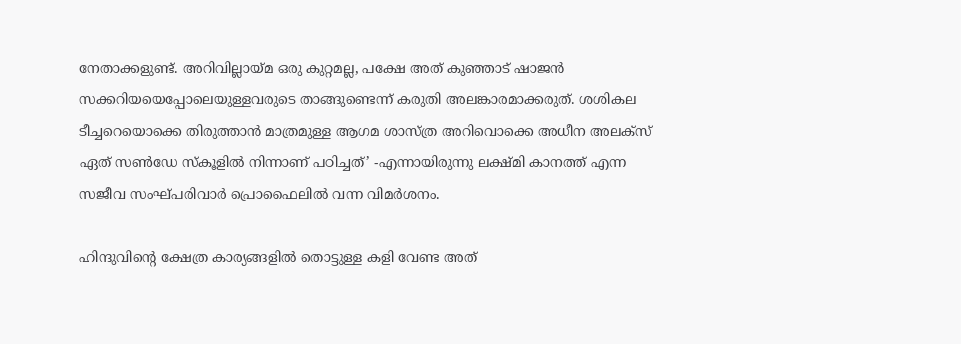നേതാക്കളുണ്ട്. അറിവില്ലായ്മ ഒരു കുറ്റമല്ല, പക്ഷേ അത് കുഞ്ഞാട് ഷാജന്‍ സക്കറിയയെപ്പോലെയുള്ളവരുടെ താങ്ങുണ്ടെന്ന് കരുതി അലങ്കാരമാക്കരുത്. ശശികല ടീച്ചറെയൊക്കെ തിരുത്താന്‍ മാത്രമുള്ള ആഗമ ശാസ്ത്ര അറിവൊക്കെ അധീന അലക്‌സ് ഏത് സണ്‍ഡേ സ്‌കൂളില്‍ നിന്നാണ് പഠിച്ചത്’ -എന്നായിരുന്നു ലക്ഷ്മി കാനത്ത് എന്ന സജീവ സംഘ്പരിവാര്‍ പ്രൊഫൈലില്‍ വന്ന വിമര്‍ശനം.

ഹിന്ദുവിന്റെ ക്ഷേത്ര കാര്യങ്ങളില്‍ തൊട്ടുള്ള കളി വേണ്ട അത്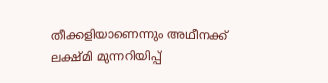തീക്കളിയാണെന്നും അഥീനക്ക് ലക്ഷ്മി മുന്നറിയിപ്പ്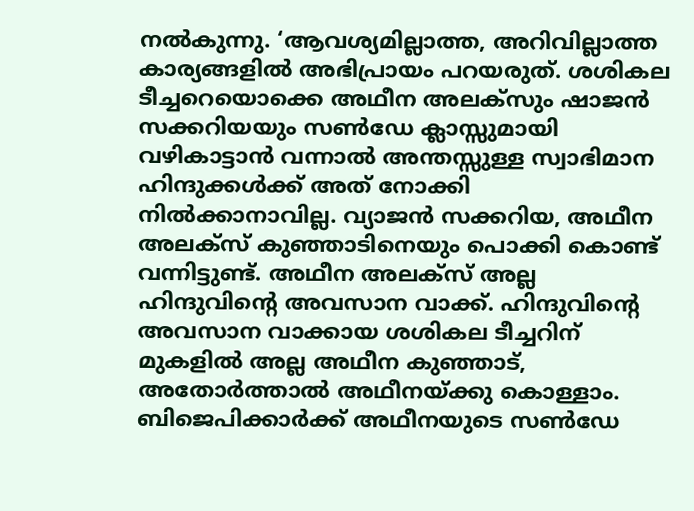നല്‍കുന്നു. ‘ആവശ്യമില്ലാത്ത, അറിവില്ലാത്ത കാര്യങ്ങളില്‍ അഭിപ്രായം പറയരുത്. ശശികല ടീച്ചറെയൊക്കെ അഥീന അലക്‌സും ഷാജന്‍ സക്കറിയയും സണ്‍ഡേ ക്ലാസ്സുമായി വഴികാട്ടാന്‍ വന്നാല്‍ അന്തസ്സുള്ള സ്വാഭിമാന ഹിന്ദുക്കള്‍ക്ക് അത് നോക്കി നില്‍ക്കാനാവില്ല. വ്യാജന്‍ സക്കറിയ, അഥീന അലക്‌സ് കുഞ്ഞാടിനെയും പൊക്കി കൊണ്ട് വന്നിട്ടുണ്ട്. അഥീന അലക്‌സ് അല്ല ഹിന്ദുവിന്റെ അവസാന വാക്ക്. ഹിന്ദുവിന്റെ അവസാന വാക്കായ ശശികല ടീച്ചറിന് മുകളില്‍ അല്ല അഥീന കുഞ്ഞാട്, അതോര്‍ത്താല്‍ അഥീനയ്ക്കു കൊള്ളാം. ബിജെപിക്കാര്‍ക്ക് അഥീനയുടെ സണ്‍ഡേ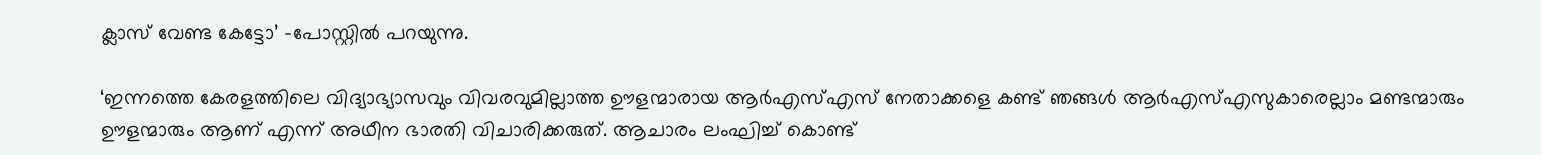ക്ലാസ് വേണ്ട കേട്ടോ’ -പോസ്റ്റില്‍ പറയുന്നു.

‘ഇന്നത്തെ കേരളത്തിലെ വിദ്യാഭ്യാസവും വിവരവുമില്ലാത്ത ഊളന്മാരായ ആര്‍എസ്എസ് നേതാക്കളെ കണ്ട് ഞങ്ങള്‍ ആര്‍എസ്എസുകാരെല്ലാം മണ്ടന്മാരും ഊളന്മാരും ആണ് എന്ന് അഥീന ഭാരതി വിചാരിക്കരുത്. ആചാരം ലംഘിച്ച് കൊണ്ട്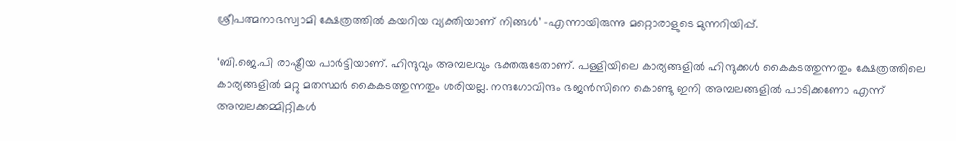ശ്രീപത്മനാഭസ്വാമി ക്ഷേത്രത്തില്‍ കയറിയ വ്യക്തിയാണ് നിങ്ങള്‍’ -എന്നായിരുന്നു മറ്റൊരാളുടെ മുന്നറിയിപ്പ്.

‘ബി.ജെ.പി രാഷ്ട്രീയ പാര്‍ട്ടിയാണ്. ഹിന്ദുവും അമ്പലവും ഭക്തരുടേതാണ്. പള്ളിയിലെ കാര്യങ്ങളില്‍ ഹിന്ദുക്കള്‍ കൈകടത്തുന്നതും ക്ഷേത്രത്തിലെ കാര്യങ്ങളില്‍ മറ്റു മതസ്ഥര്‍ കൈകടത്തുന്നതും ശരിയല്ല. നന്ദഗോവിന്ദം ഭജന്‍സിനെ കൊണ്ടു ഇനി അമ്പലങ്ങളില്‍ പാടിക്കണോ എന്ന് അമ്പലക്കമ്മിറ്റികള്‍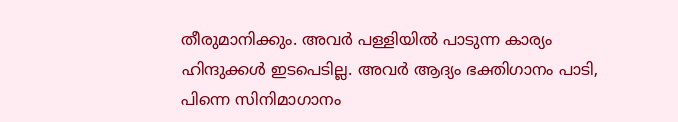തീരുമാനിക്കും. അവര്‍ പള്ളിയില്‍ പാടുന്ന കാര്യം ഹിന്ദുക്കള്‍ ഇടപെടില്ല. അവര്‍ ആദ്യം ഭക്തിഗാനം പാടി, പിന്നെ സിനിമാഗാനം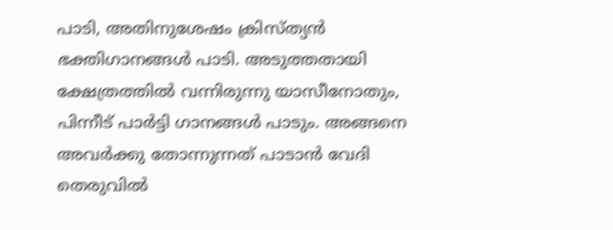പാടി, അതിനുശേഷം ക്രിസ്ത്യന്‍ ഭക്തിഗാനങ്ങള്‍ പാടി. അടുത്തതായി ക്ഷേത്രത്തില്‍ വന്നിരുന്നു യാസീനോതും, പിന്നീട് പാര്‍ട്ടി ഗാനങ്ങള്‍ പാടും. അങ്ങനെ അവര്‍ക്കു തോന്നുന്നത് പാടാന്‍ വേദി തെരുവില്‍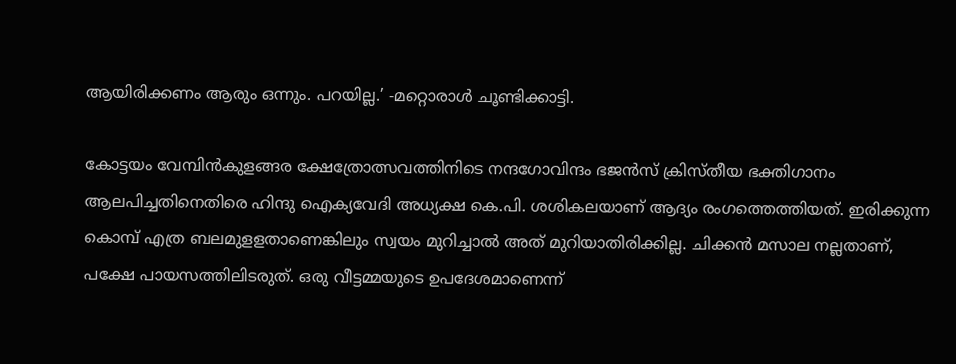ആയിരിക്കണം ആരും ഒന്നും. പറയില്ല.’ -മറ്റൊരാള്‍ ചൂണ്ടിക്കാട്ടി.

കോട്ടയം വേമ്പിന്‍കുളങ്ങര ക്ഷേത്രോത്സവത്തിനിടെ നന്ദഗോവിന്ദം ഭജന്‍സ് ക്രിസ്തീയ ഭക്തിഗാനം ആലപിച്ചതിനെതിരെ ഹിന്ദു ഐക്യവേദി അധ്യക്ഷ കെ.പി. ശശികലയാണ് ആദ്യം രംഗത്തെത്തിയത്. ഇരിക്കുന്ന കൊമ്പ് എത്ര ബലമുളളതാണെങ്കിലും സ്വയം മുറിച്ചാല്‍ അത് മുറിയാതിരിക്കില്ല. ചിക്കന്‍ മസാല നല്ലതാണ്, പക്ഷേ പായസത്തിലിടരുത്. ഒരു വീട്ടമ്മയുടെ ഉപദേശമാണെന്ന്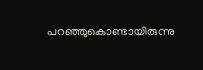പറഞ്ഞുകൊണ്ടായിരുന്നു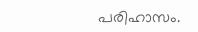പരിഹാസം.